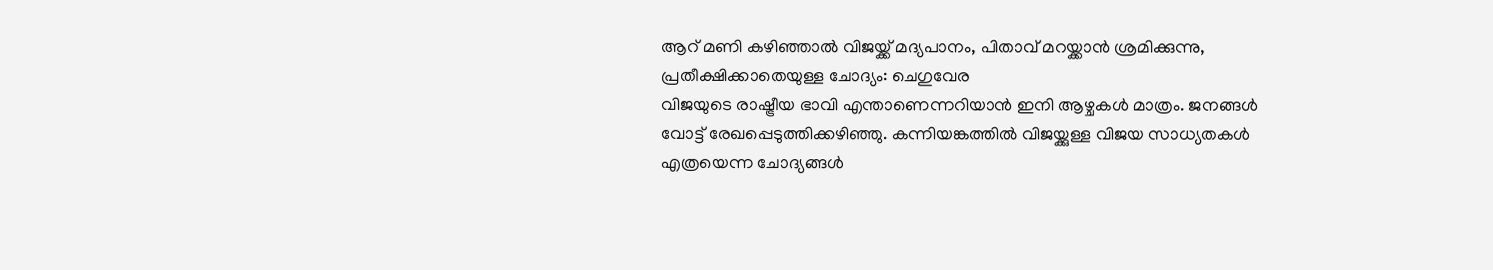ആറ് മണി കഴിഞ്ഞാൽ വിജയ്ക്ക് മദ്യപാനം, പിതാവ് മറയ്ക്കാൻ ശ്രമിക്കുന്നു, പ്രതീക്ഷിക്കാതെയുള്ള ചോദ്യം: ചെഗുവേര
വിജയുടെ രാഷ്ട്രീയ ഭാവി എന്താണെന്നറിയാൻ ഇനി ആഴ്ചകൾ മാത്രം. ജനങ്ങൾ വോട്ട് രേഖപ്പെടുത്തിക്കഴിഞ്ഞു. കന്നിയങ്കത്തിൽ വിജയ്ക്കുള്ള വിജയ സാധ്യതകൾ എത്രയെന്ന ചോദ്യങ്ങൾ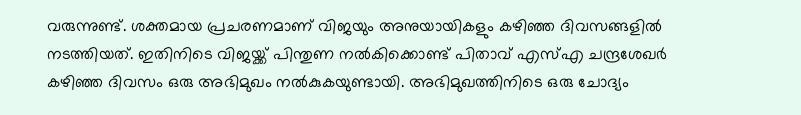വരുന്നുണ്ട്. ശക്തമായ പ്രചരണമാണ് വിജയും അനുയായികളും കഴിഞ്ഞ ദിവസങ്ങളിൽ നടത്തിയത്. ഇതിനിടെ വിജയ്ക്ക് പിന്തുണ നൽകിക്കൊണ്ട് പിതാവ് എസ്എ ചന്ദ്രശേഖർ കഴിഞ്ഞ ദിവസം ഒരു അഭിമുഖം നൽകുകയുണ്ടായി. അഭിമുഖത്തിനിടെ ഒരു ചോദ്യം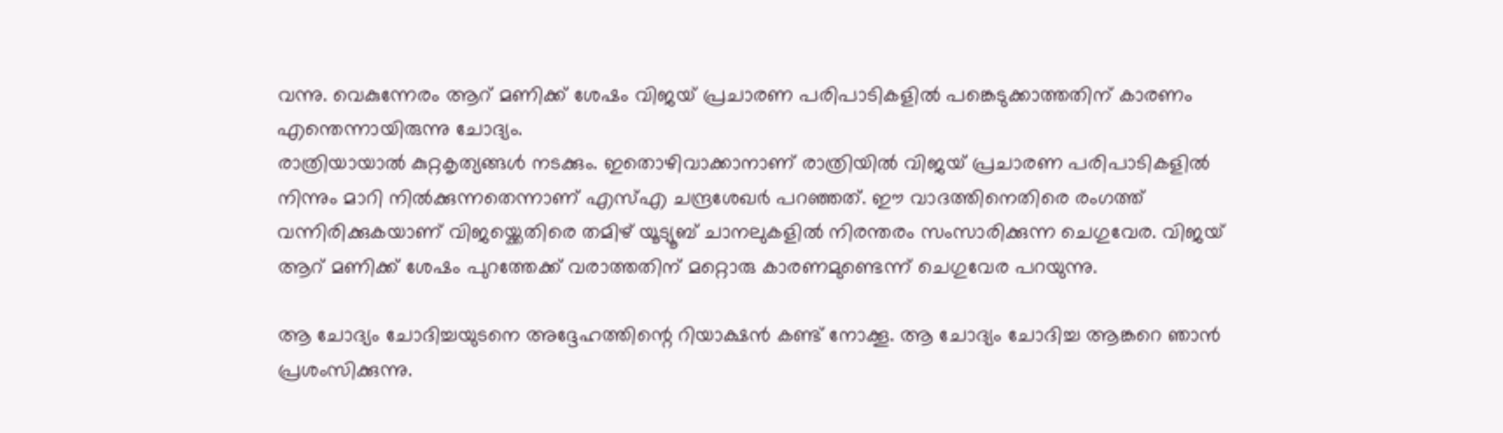വന്നു. വെകുന്നേരം ആറ് മണിക്ക് ശേഷം വിജയ് പ്രചാരണ പരിപാടികളിൽ പങ്കെടുക്കാത്തതിന് കാരണം എന്തെന്നായിരുന്നു ചോദ്യം.
രാത്രിയായാൽ കുറ്റകൃത്യങ്ങൾ നടക്കും. ഇതൊഴിവാക്കാനാണ് രാത്രിയിൽ വിജയ് പ്രചാരണ പരിപാടികളിൽ നിന്നും മാറി നിൽക്കുന്നതെന്നാണ് എസ്എ ചന്ദ്രശേഖർ പറഞ്ഞത്. ഈ വാദത്തിനെതിരെ രംഗത്ത് വന്നിരിക്കുകയാണ് വിജയ്ക്കെതിരെ തമിഴ് യൂട്യൂബ് ചാനലുകളിൽ നിരന്തരം സംസാരിക്കുന്ന ചെഗുവേര. വിജയ് ആറ് മണിക്ക് ശേഷം പുറത്തേക്ക് വരാത്തതിന് മറ്റൊരു കാരണമുണ്ടെന്ന് ചെഗുവേര പറയുന്നു.

ആ ചോദ്യം ചോദിച്ചയുടനെ അദ്ദേഹത്തിന്റെ റിയാക്ഷൻ കണ്ട് നോക്കൂ. ആ ചോദ്യം ചോദിച്ച ആങ്കറെ ഞാൻ പ്രശംസിക്കുന്നു.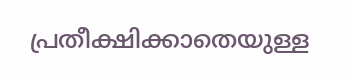പ്രതീക്ഷിക്കാതെയുള്ള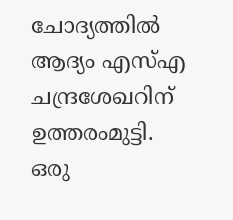ചോദ്യത്തിൽ ആദ്യം എസ്എ ചന്ദ്രശേഖറിന് ഉത്തരംമുട്ടി. ഒരു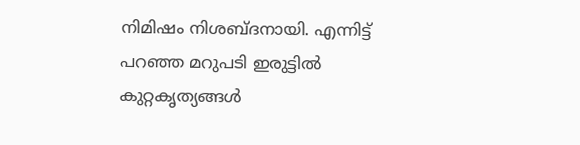നിമിഷം നിശബ്ദനായി. എന്നിട്ട് പറഞ്ഞ മറുപടി ഇരുട്ടിൽ കുറ്റകൃത്യങ്ങൾ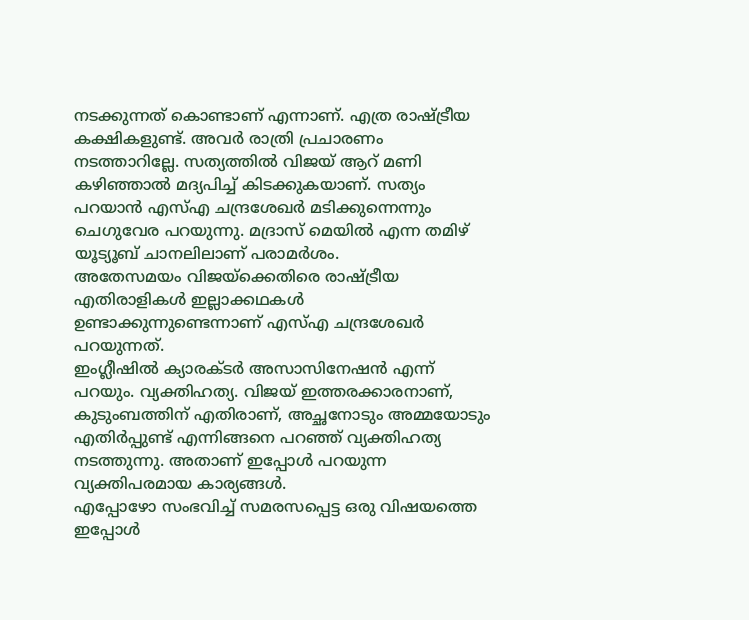നടക്കുന്നത് കൊണ്ടാണ് എന്നാണ്. എത്ര രാഷ്ട്രീയ കക്ഷികളുണ്ട്. അവർ രാത്രി പ്രചാരണം നടത്താറില്ലേ. സത്യത്തിൽ വിജയ് ആറ് മണി കഴിഞ്ഞാൽ മദ്യപിച്ച് കിടക്കുകയാണ്. സത്യം പറയാൻ എസ്എ ചന്ദ്രശേഖർ മടിക്കുന്നെന്നും ചെഗുവേര പറയുന്നു. മദ്രാസ് മെയിൽ എന്ന തമിഴ് യൂട്യൂബ് ചാനലിലാണ് പരാമർശം.
അതേസമയം വിജയ്ക്കെതിരെ രാഷ്ട്രീയ എതിരാളികൾ ഇല്ലാക്കഥകൾ ഉണ്ടാക്കുന്നുണ്ടെന്നാണ് എസ്എ ചന്ദ്രശേഖർ പറയുന്നത്.
ഇംഗ്ലീഷിൽ ക്യാരക്ടർ അസാസിനേഷൻ എന്ന് പറയും. വ്യക്തിഹത്യ. വിജയ് ഇത്തരക്കാരനാണ്, കുടുംബത്തിന് എതിരാണ്, അച്ഛനോടും അമ്മയോടും എതിർപ്പുണ്ട് എന്നിങ്ങനെ പറഞ്ഞ് വ്യക്തിഹത്യ നടത്തുന്നു. അതാണ് ഇപ്പോൾ പറയുന്ന വ്യക്തിപരമായ കാര്യങ്ങൾ.
എപ്പോഴോ സംഭവിച്ച് സമരസപ്പെട്ട ഒരു വിഷയത്തെ ഇപ്പോൾ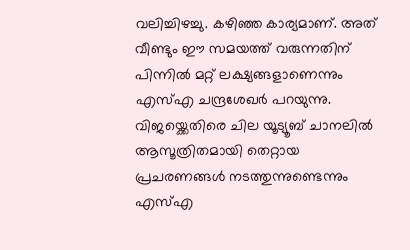വലിച്ചിഴച്ചു. കഴിഞ്ഞ കാര്യമാണ്. അത് വീണ്ടും ഈ സമയത്ത് വരുന്നതിന് പിന്നിൽ മറ്റ് ലക്ഷ്യങ്ങളാണെന്നും എസ്എ ചന്ദ്രശേഖർ പറയുന്നു. വിജയ്ക്കെതിരെ ചില യൂട്യൂബ് ചാനലിൽ ആസൂത്രിതമായി തെറ്റായ പ്രചരണങ്ങൾ നടത്തുന്നുണ്ടെന്നും എസ്എ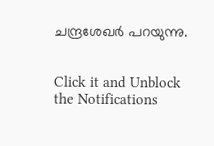ചന്ദ്രശേഖർ പറയുന്നു.


Click it and Unblock the Notifications